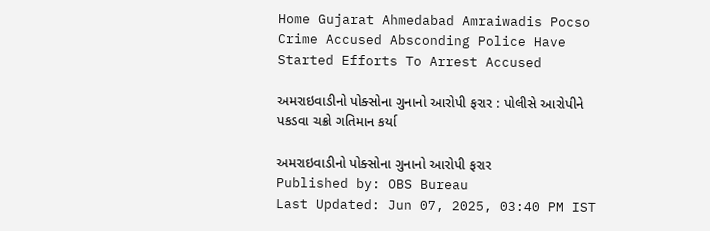Home Gujarat Ahmedabad Amraiwadis Pocso Crime Accused Absconding Police Have Started Efforts To Arrest Accused

અમરાઇવાડીનો પોક્સોના ગુનાનો આરોપી ફરાર : પોલીસે આરોપીને પકડવા ચક્રો ગતિમાન કર્યા

અમરાઇવાડીનો પોક્સોના ગુનાનો આરોપી ફરાર
Published by: OBS Bureau
Last Updated: Jun 07, 2025, 03:40 PM IST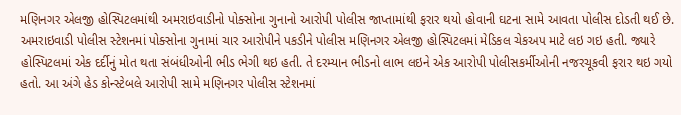મણિનગર એલજી હોસ્પિટલમાંથી અમરાઇવાડીનો પોક્સોના ગુનાનો આરોપી પોલીસ જાપ્તામાંથી ફરાર થયો હોવાની ઘટના સામે આવતા પોલીસ દોડતી થઈ છે. અમરાઇવાડી પોલીસ સ્ટેશનમાં પોક્સોના ગુનામાં ચાર આરોપીને પકડીને પોલીસ મણિનગર એલજી હોસ્પિટલમાં મેડિકલ ચેકઅપ માટે લઇ ગઇ હતી. જ્યારે હોસ્પિટલમાં એક દર્દીનું મોત થતા સંબંધીઓની ભીડ ભેગી થઇ હતી. તે દરમ્યાન ભીડનો લાભ લઇને એક આરોપી પોલીસકર્મીઓની નજરચૂકવી ફરાર થઇ ગયો હતો. આ અંગે હેડ કોન્સ્ટેબલે આરોપી સામે મણિનગર પોલીસ સ્ટેશનમાં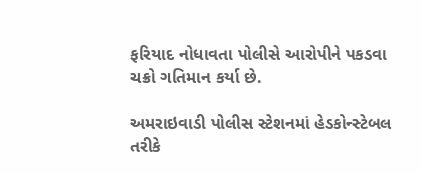ફરિયાદ નોધાવતા પોલીસે આરોપીને પકડવા ચક્રો ગતિમાન કર્યા છે.

અમરાઇવાડી પોલીસ સ્ટેશનમાં હેડકોન્સ્ટેબલ તરીકે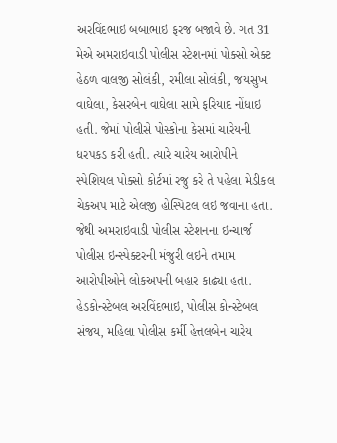અરવિંદભાઇ બબાભાઇ ફરજ બજાવે છે. ગત 31 મેએ અમરાઇવાડી પોલીસ સ્ટેશનમાં પોક્સો એક્ટ હેઠળ વાલજી સોલંકી, રમીલા સોલંકી, જયસુખ વાઘેલા, કેસરબેન વાઘેલા સામે ફરિયાદ નોંધાઇ હતી. જેમાં પોલીસે પોસ્કોના કેસમાં ચારેયની ધરપકડ કરી હતી. ત્યારે ચારેય આરોપીને સ્પેશિયલ પોક્સો કોર્ટમાં રજુ કરે તે પહેલા મેડીકલ ચેકઅપ માટે એલજી હોસ્પિટલ લઇ જવાના હતા. જેથી અમરાઇવાડી પોલીસ સ્ટેશનના ઇન્ચાર્જ પોલીસ ઇન્સ્પેક્ટરની મંજુરી લઇને તમામ આરોપીઓને લોકઅપની બહાર કાઢ્યા હતા. હેડકોન્સ્ટેબલ અરવિંદભાઇ, પોલીસ કોન્સ્ટેબલ સંજય, મહિલા પોલીસ કર્મી હેત્તલબેન ચારેય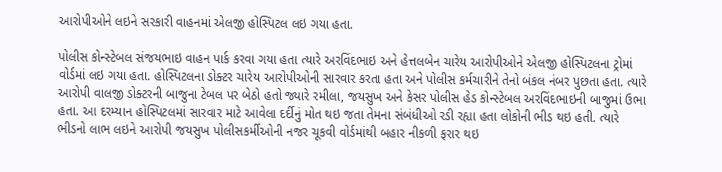આરોપીઓને લઇને સરકારી વાહનમાં એલજી હોસ્પિટલ લઇ ગયા હતા.

પોલીસ કોન્સ્ટેબલ સંજયભાઇ વાહન પાર્ક કરવા ગયા હતા ત્યારે અરવિંદભાઇ અને હેત્તલબેન ચારેય આરોપીઓને એલજી હોસ્પિટલના ટ્રોમાં વોર્ડમાં લઇ ગયા હતા. હોસ્પિટલના ડોક્ટર ચારેય આરોપીઓની સારવાર કરતા હતા અને પોલીસ કર્મચારીને તેનો બંકલ નંબર પુછતા હતા. ત્યારે આરોપી વાલજી ડોક્ટરની બાજુના ટેબલ પર બેઠો હતો જ્યારે રમીલા, જયસુખ અને કેસર પોલીસ હેડ કોન્સ્ટેબલ અરવિંદભાઇની બાજુમાં ઉભા હતા. આ દરમ્યાન હોસ્પિટલમાં સારવાર માટે આવેલા દર્દીનું મોત થઇ જતા તેમના સંબંધીઓ રડી રહ્યા હતા લોકોની ભીડ થઇ હતી. ત્યારે ભીડનો લાભ લઇને આરોપી જયસુખ પોલીસકર્મીઓની નજર ચૂકવી વોર્ડમાંથી બહાર નીકળી ફરાર થઇ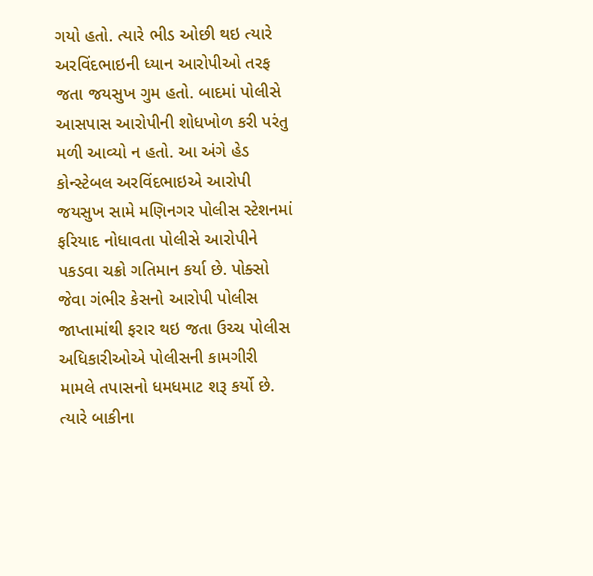ગયો હતો. ત્યારે ભીડ ઓછી થઇ ત્યારે અરવિંદભાઇની ધ્યાન આરોપીઓ તરફ જતા જયસુખ ગુમ હતો. બાદમાં પોલીસે આસપાસ આરોપીની શોધખોળ કરી પરંતુ મળી આવ્યો ન હતો. આ અંગે હેડ કોન્સ્ટેબલ અરવિંદભાઇએ આરોપી જયસુખ સામે મણિનગર પોલીસ સ્ટેશનમાં ફરિયાદ નોધાવતા પોલીસે આરોપીને પકડવા ચક્રો ગતિમાન કર્યા છે. પોક્સો જેવા ગંભીર કેસનો આરોપી પોલીસ જાપ્તામાંથી ફરાર થઇ જતા ઉચ્ચ પોલીસ અધિકારીઓએ પોલીસની કામગીરી મામલે તપાસનો ધમધમાટ શરૂ કર્યો છે. ત્યારે બાકીના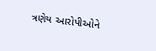ત્રણેય આરોપીઓને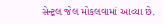સેન્ટ્રલ જેલ મોકલવામાં આવ્યા છે.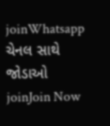joinWhatsapp ચેનલ સાથે જોડાઓ
joinJoin Now